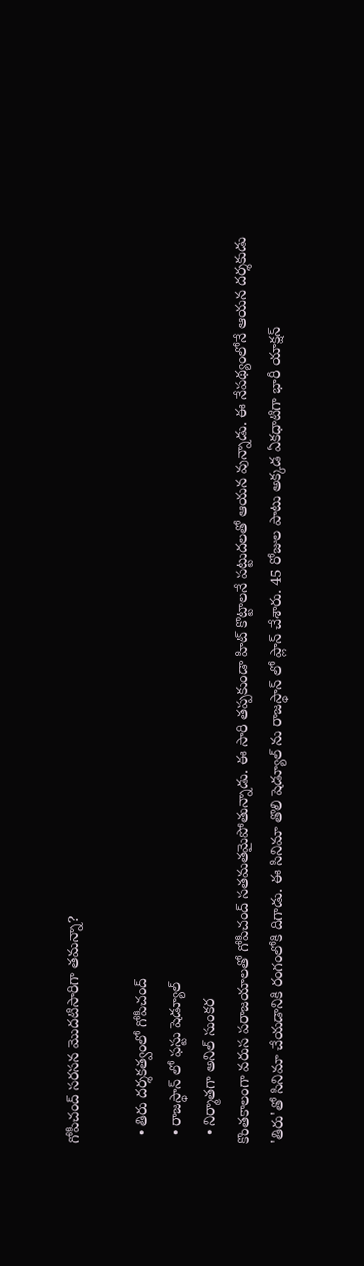గోపీచంద్ సరసన మొదటిసారిగా తమన్నా?

  • తిరు దర్శకత్వంలో గోపీచంద్
  • రాజస్థాన్ లో ఫస్టు షెడ్యూల్
  • నిర్మాతగా అనిల్ సుంకర
కొంతకాలంగా వరుస పరాజయాలతో గోపీచంద్ సతమతమైపోతున్నాడు. ఈ సారి తప్పకుండా హిట్ కొట్టాలనే పట్టుదలతో ఆయన వున్నాడు. ఈ నేపథ్యంలోనే ఆయన దర్శకుడు 'తిరు'తో సినిమా చేయడానికి రంగంలోకి దిగాడు. ఈ సినిమా తొలి షెడ్యూల్ ను రాజస్థాన్ లో ప్లాన్ చేశారు. 45 రోజుల పాటు అక్కడ ఏకధాటిగా భారీ యాక్షన్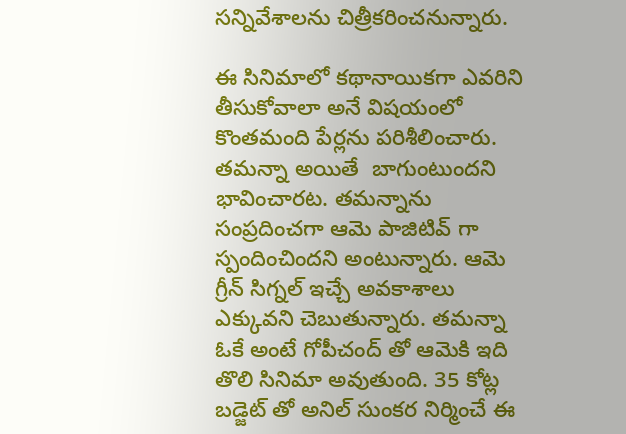సన్నివేశాలను చిత్రీకరించనున్నారు.

ఈ సినిమాలో కథానాయికగా ఎవరిని తీసుకోవాలా అనే విషయంలో కొంతమంది పేర్లను పరిశీలించారు. తమన్నా అయితే  బాగుంటుందని భావించారట. తమన్నాను సంప్రదించగా ఆమె పాజిటివ్ గా స్పందించిందని అంటున్నారు. ఆమె గ్రీన్ సిగ్నల్ ఇచ్చే అవకాశాలు ఎక్కువని చెబుతున్నారు. తమన్నా ఓకే అంటే గోపీచంద్ తో ఆమెకి ఇది తొలి సినిమా అవుతుంది. 35 కోట్ల బడ్జెట్ తో అనిల్ సుంకర నిర్మించే ఈ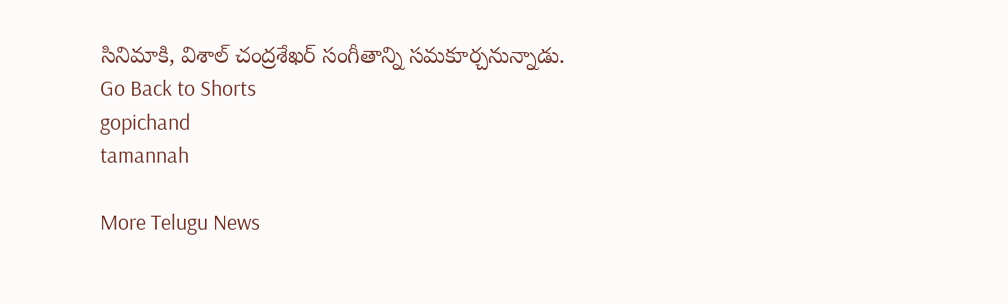సినిమాకి, విశాల్ చంద్రశేఖర్ సంగీతాన్ని సమకూర్చనున్నాడు.
Go Back to Shorts
gopichand
tamannah

More Telugu News